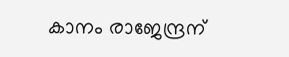കാനം രാജേന്ദ്രന്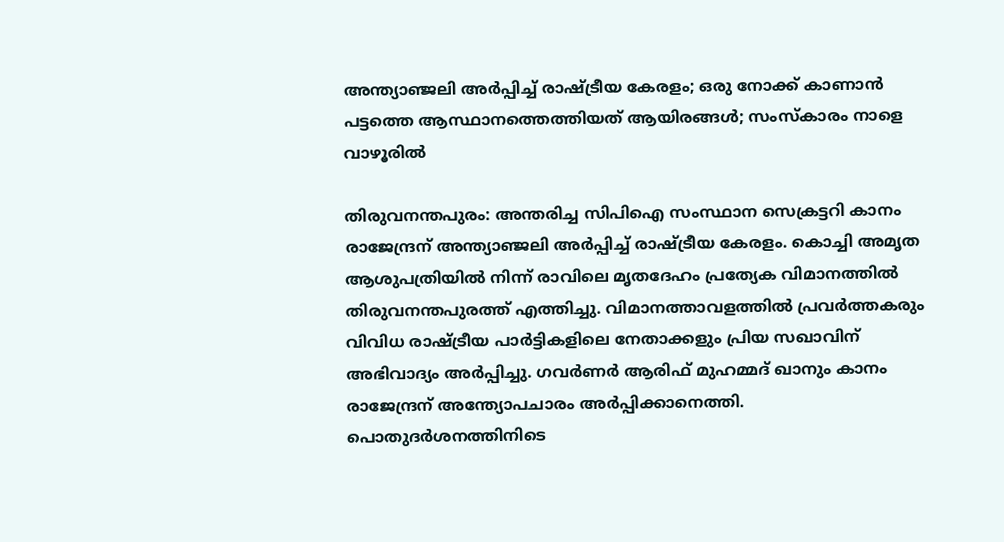അന്ത്യാഞ്ജലി അര്‍പ്പിച്ച് രാഷ്ട്രീയ കേരളം; ഒരു നോക്ക് കാണാന്‍ പട്ടത്തെ ആസ്ഥാനത്തെത്തിയത് ആയിരങ്ങള്‍; സംസ്‌കാരം നാളെ വാഴൂരില്‍

തിരുവനന്തപുരം: അന്തരിച്ച സിപിഐ സംസ്ഥാന സെക്രട്ടറി കാനം രാജേന്ദ്രന് അന്ത്യാഞ്ജലി അര്‍പ്പിച്ച് രാഷ്ട്രീയ കേരളം. കൊച്ചി അമൃത ആശുപത്രിയില്‍ നിന്ന് രാവിലെ മൃതദേഹം പ്രത്യേക വിമാനത്തില്‍ തിരുവനന്തപുരത്ത് എത്തിച്ചു. വിമാനത്താവളത്തില്‍ പ്രവര്‍ത്തകരും വിവിധ രാഷ്ട്രീയ പാര്‍ട്ടികളിലെ നേതാക്കളും പ്രിയ സഖാവിന് അഭിവാദ്യം അര്‍പ്പിച്ചു. ഗവര്‍ണര്‍ ആരിഫ് മുഹമ്മദ് ഖാനും കാനം രാജേന്ദ്രന് അന്ത്യോപചാരം അര്‍പ്പിക്കാനെത്തി. പൊതുദര്‍ശനത്തിനിടെ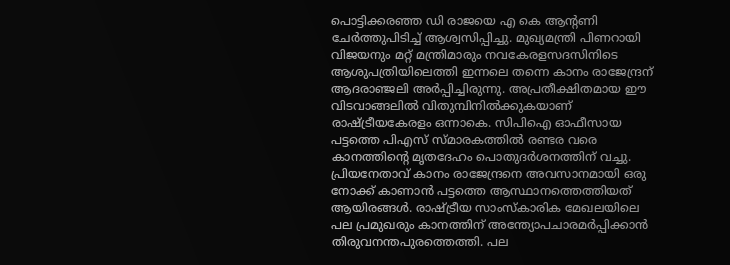പൊട്ടിക്കരഞ്ഞ ഡി രാജയെ എ കെ ആന്റണി ചേര്‍ത്തുപിടിച്ച് ആശ്വസിപ്പിച്ചു. മുഖ്യമന്ത്രി പിണറായി വിജയനും മറ്റ് മന്ത്രിമാരും നവകേരളസദസിനിടെ ആശുപത്രിയിലെത്തി ഇന്നലെ തന്നെ കാനം രാജേന്ദ്രന് ആദരാഞ്ജലി അര്‍പ്പിച്ചിരുന്നു. അപ്രതീക്ഷിതമായ ഈ വിടവാങ്ങലില്‍ വിതുമ്പിനില്‍ക്കുകയാണ് രാഷ്ട്രീയകേരളം ഒന്നാകെ. സിപിഐ ഓഫീസായ പട്ടത്തെ പിഎസ് സ്മാരകത്തില്‍ രണ്ടര വരെ കാനത്തിന്റെ മൃതദേഹം പൊതുദര്‍ശനത്തിന് വച്ചു. പ്രിയനേതാവ് കാനം രാജേന്ദ്രനെ അവസാനമായി ഒരു നോക്ക് കാണാന്‍ പട്ടത്തെ ആസ്ഥാനത്തെത്തിയത് ആയിരങ്ങള്‍. രാഷ്ട്രീയ സാംസ്‌കാരിക മേഖലയിലെ പല പ്രമുഖരും കാനത്തിന് അന്ത്യോപചാരമര്‍പ്പിക്കാന്‍ തിരുവനന്തപുരത്തെത്തി. പല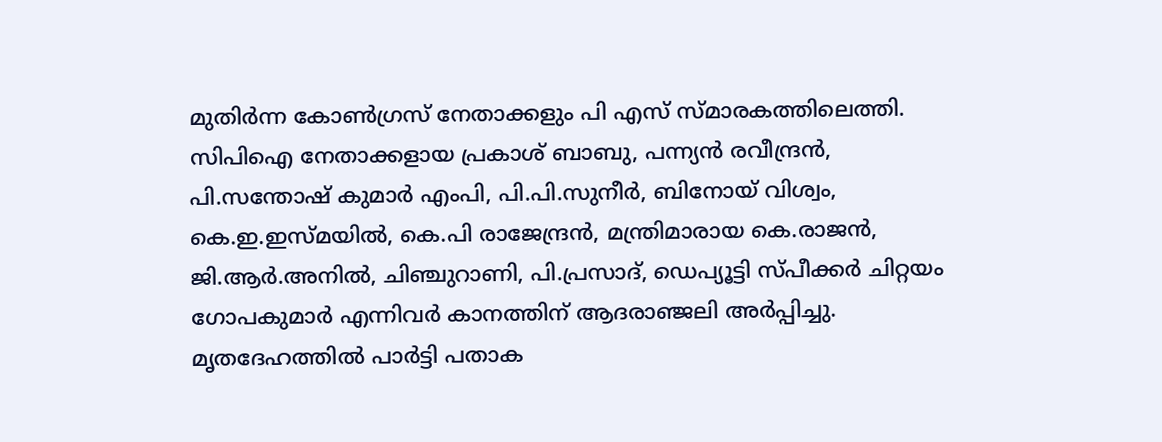മുതിര്‍ന്ന കോണ്‍ഗ്രസ് നേതാക്കളും പി എസ് സ്മാരകത്തിലെത്തി. സിപിഐ നേതാക്കളായ പ്രകാശ് ബാബു, പന്ന്യന്‍ രവീന്ദ്രന്‍, പി.സന്തോഷ് കുമാര്‍ എംപി, പി.പി.സുനീര്‍, ബിനോയ് വിശ്വം, കെ.ഇ.ഇസ്മയില്‍, കെ.പി രാജേന്ദ്രന്‍, മന്ത്രിമാരായ കെ.രാജന്‍, ജി.ആര്‍.അനില്‍, ചിഞ്ചുറാണി, പി.പ്രസാദ്, ഡെപ്യൂട്ടി സ്പീക്കര്‍ ചിറ്റയം ഗോപകുമാര്‍ എന്നിവര്‍ കാനത്തിന് ആദരാഞ്ജലി അര്‍പ്പിച്ചു. മൃതദേഹത്തില്‍ പാര്‍ട്ടി പതാക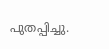പുതപ്പിച്ചു.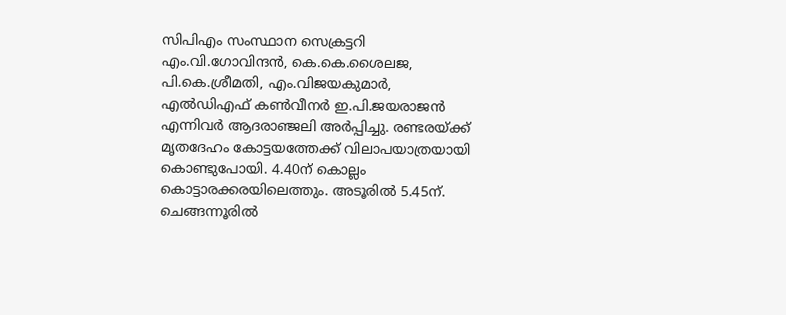സിപിഎം സംസ്ഥാന സെക്രട്ടറി എം.വി.ഗോവിന്ദന്‍, കെ.കെ.ശൈലജ, പി.കെ.ശ്രീമതി, എം.വിജയകുമാര്‍, എല്‍ഡിഎഫ് കണ്‍വീനര്‍ ഇ.പി.ജയരാജന്‍ എന്നിവര്‍ ആദരാഞ്ജലി അര്‍പ്പിച്ചു. രണ്ടരയ്ക്ക് മൃതദേഹം കോട്ടയത്തേക്ക് വിലാപയാത്രയായി കൊണ്ടുപോയി. 4.40ന് കൊല്ലം കൊട്ടാരക്കരയിലെത്തും. അടൂരില്‍ 5.45ന്. ചെങ്ങന്നൂരില്‍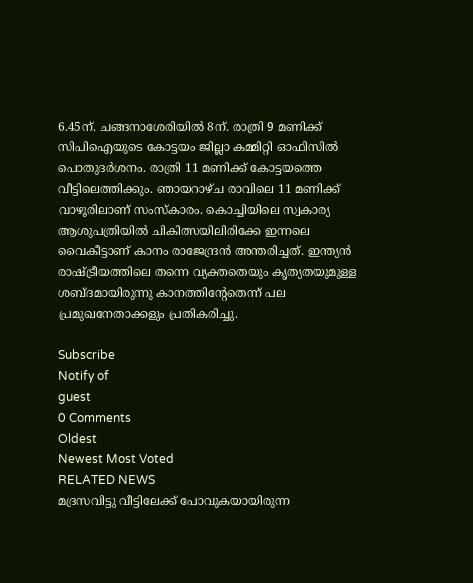6.45ന്. ചങ്ങനാശേരിയില്‍ 8ന്. രാത്രി 9 മണിക്ക് സിപിഐയുടെ കോട്ടയം ജില്ലാ കമ്മിറ്റി ഓഫിസില്‍ പൊതുദര്‍ശനം. രാത്രി 11 മണിക്ക് കോട്ടയത്തെ വീട്ടിലെത്തിക്കും. ഞായറാഴ്ച രാവിലെ 11 മണിക്ക് വാഴൂരിലാണ് സംസ്‌കാരം. കൊച്ചിയിലെ സ്വകാര്യ ആശുപത്രിയില്‍ ചികിത്സയിലിരിക്കേ ഇന്നലെ വൈകീട്ടാണ് കാനം രാജേന്ദ്രന്‍ അന്തരിച്ചത്. ഇന്ത്യന്‍ രാഷ്ട്രീയത്തിലെ തന്നെ വ്യക്തതെയും കൃത്യതയുമുള്ള ശബ്ദമായിരുന്നു കാനത്തിന്റേതെന്ന് പല പ്രമുഖനേതാക്കളും പ്രതികരിച്ചു.

Subscribe
Notify of
guest
0 Comments
Oldest
Newest Most Voted
RELATED NEWS
മദ്രസവിട്ടു വീട്ടിലേക്ക് പോവുകയായിരുന്ന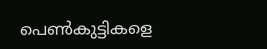പെണ്‍കുട്ടികളെ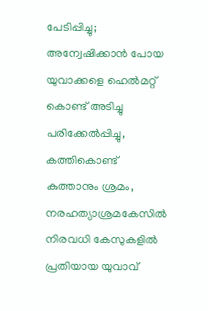പേടിപ്പിച്ചു; അന്വേഷിക്കാന്‍ പോയ യുവാക്കളെ ഹെല്‍മറ്റ് കൊണ്ട് അടിച്ചു പരിക്കേല്‍പ്പിച്ചു, കത്തികൊണ്ട് കുത്താനും ശ്രമം, നരഹത്യാശ്രമകേസില്‍ നിരവധി കേസുകളില്‍ പ്രതിയായ യുവാവ്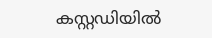കസ്റ്റഡിയില്‍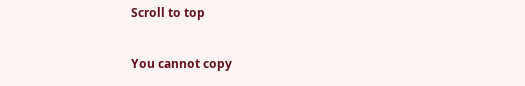Scroll to top

You cannot copy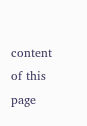content of this page